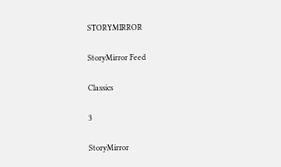STORYMIRROR

StoryMirror Feed

Classics

3

StoryMirror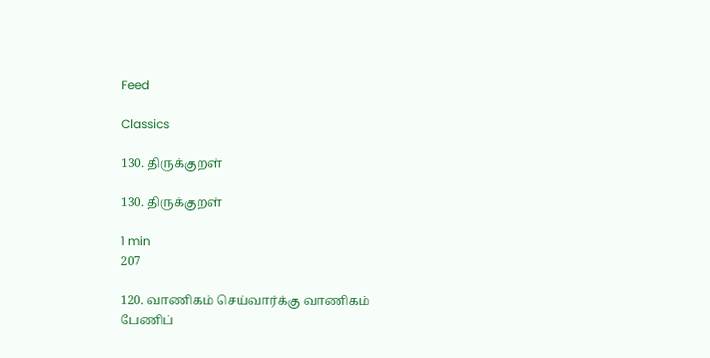Feed

Classics

130. திருக்குறள்

130. திருக்குறள்

1 min
207

120. வாணிகம் செய்வார்க்கு வாணிகம் பேணிப்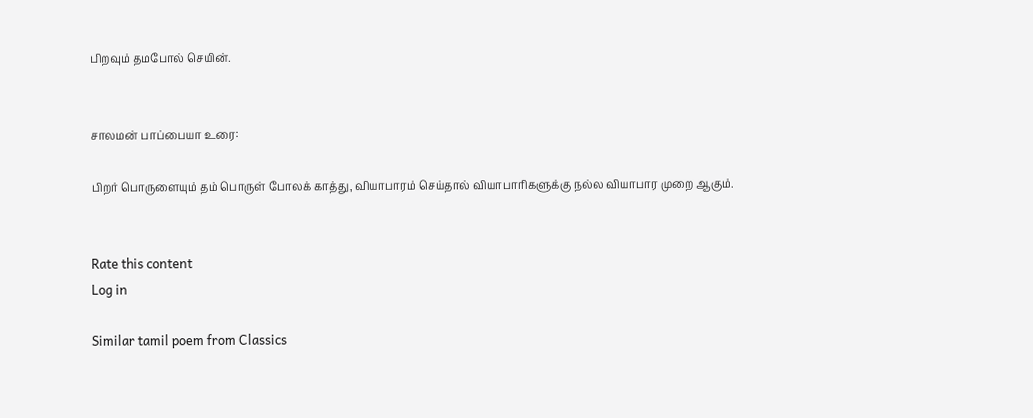பிறவும் தமபோல் செயின்.


சாலமன் பாப்பையா உரை:

பிறர் பொருளையும் தம் பொருள் போலக் காத்து, வியாபாரம் செய்தால் வியாபாரிகளுக்கு நல்ல வியாபார முறை ஆகும்.


Rate this content
Log in

Similar tamil poem from Classics